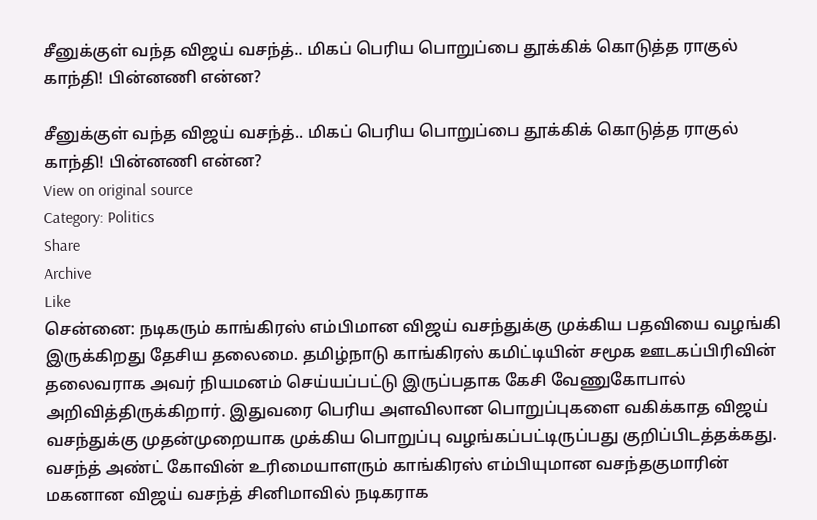சீனுக்குள் வந்த விஜய் வசந்த்.. மிகப் பெரிய பொறுப்பை தூக்கிக் கொடுத்த ராகுல் காந்தி! பின்னணி என்ன?

சீனுக்குள் வந்த விஜய் வசந்த்.. மிகப் பெரிய பொறுப்பை தூக்கிக் கொடுத்த ராகுல் காந்தி! பின்னணி என்ன?
View on original source
Category: Politics
Share
Archive
Like
சென்னை: நடிகரும் காங்கிரஸ் எம்பிமான விஜய் வசந்துக்கு முக்கிய பதவியை வழங்கி இருக்கிறது தேசிய தலைமை. தமிழ்நாடு காங்கிரஸ் கமிட்டியின் சமூக ஊடகப்பிரிவின் தலைவராக அவர் நியமனம் செய்யப்பட்டு இருப்பதாக கேசி வேணுகோபால் அறிவித்திருக்கிறார். இதுவரை பெரிய அளவிலான பொறுப்புகளை வகிக்காத விஜய் வசந்துக்கு முதன்முறையாக முக்கிய பொறுப்பு வழங்கப்பட்டிருப்பது குறிப்பிடத்தக்கது. வசந்த் அண்ட் கோவின் உரிமையாளரும் காங்கிரஸ் எம்பியுமான வசந்தகுமாரின் மகனான விஜய் வசந்த் சினிமாவில் நடிகராக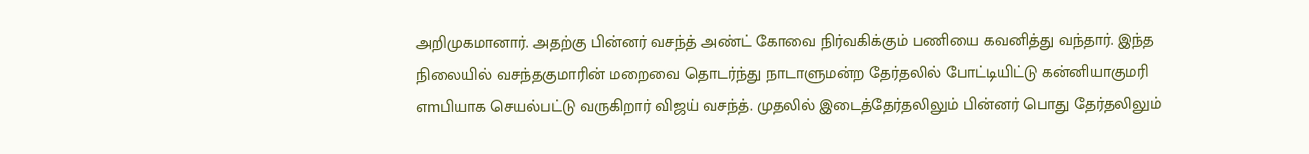அறிமுகமானார். அதற்கு பின்னர் வசந்த் அண்ட் கோவை நிர்வகிக்கும் பணியை கவனித்து வந்தார். இந்த நிலையில் வசந்தகுமாரின் மறைவை தொடர்ந்து நாடாளுமன்ற தேர்தலில் போட்டியிட்டு கன்னியாகுமரி எmபியாக செயல்பட்டு வருகிறார் விஜய் வசந்த். முதலில் இடைத்தேர்தலிலும் பின்னர் பொது தேர்தலிலும்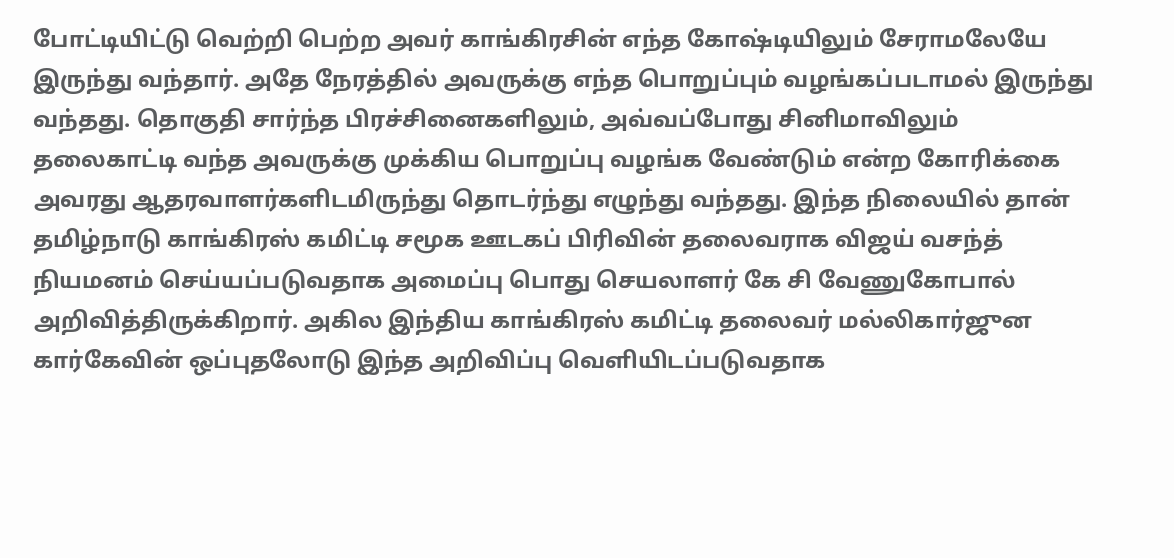போட்டியிட்டு வெற்றி பெற்ற அவர் காங்கிரசின் எந்த கோஷ்டியிலும் சேராமலேயே இருந்து வந்தார். அதே நேரத்தில் அவருக்கு எந்த பொறுப்பும் வழங்கப்படாமல் இருந்து வந்தது. தொகுதி சார்ந்த பிரச்சினைகளிலும், அவ்வப்போது சினிமாவிலும் தலைகாட்டி வந்த அவருக்கு முக்கிய பொறுப்பு வழங்க வேண்டும் என்ற கோரிக்கை அவரது ஆதரவாளர்களிடமிருந்து தொடர்ந்து எழுந்து வந்தது. இந்த நிலையில் தான் தமிழ்நாடு காங்கிரஸ் கமிட்டி சமூக ஊடகப் பிரிவின் தலைவராக விஜய் வசந்த் நியமனம் செய்யப்படுவதாக அமைப்பு பொது செயலாளர் கே சி வேணுகோபால் அறிவித்திருக்கிறார். அகில இந்திய காங்கிரஸ் கமிட்டி தலைவர் மல்லிகார்ஜுன கார்கேவின் ஒப்புதலோடு இந்த அறிவிப்பு வெளியிடப்படுவதாக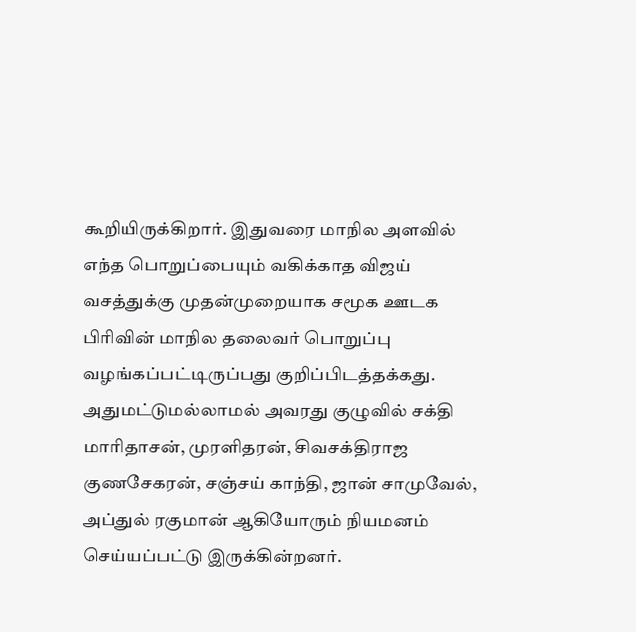கூறியிருக்கிறார். இதுவரை மாநில அளவில் எந்த பொறுப்பையும் வகிக்காத விஜய் வசத்துக்கு முதன்முறையாக சமூக ஊடக பிரிவின் மாநில தலைவர் பொறுப்பு வழங்கப்பட்டிருப்பது குறிப்பிடத்தக்கது. அதுமட்டுமல்லாமல் அவரது குழுவில் சக்தி மாரிதாசன், முரளிதரன், சிவசக்திராஜ குணசேகரன், சஞ்சய் காந்தி, ஜான் சாமுவேல், அப்துல் ரகுமான் ஆகியோரும் நியமனம் செய்யப்பட்டு இருக்கின்றனர்.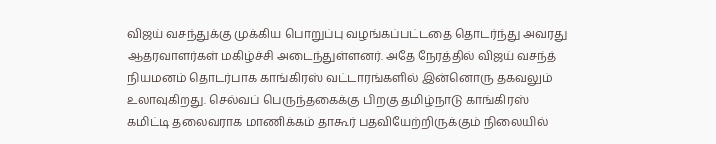விஜய் வசந்துக்கு முக்கிய பொறுப்பு வழங்கப்பட்டதை தொடர்ந்து அவரது ஆதரவாளர்கள் மகிழ்ச்சி அடைந்துள்ளனர். அதே நேரத்தில் விஜய் வசந்த் நியமனம் தொடர்பாக காங்கிரஸ் வட்டாரங்களில் இன்னொரு தகவலும் உலாவுகிறது. செல்வப் பெருந்தகைக்கு பிறகு தமிழ்நாடு காங்கிரஸ் கமிட்டி தலைவராக மாணிக்கம் தாகூர் பதவியேற்றிருக்கும் நிலையில்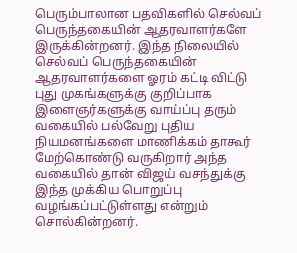பெரும்பாலான பதவிகளில் செல்வப் பெருந்தகையின் ஆதரவாளர்களே இருக்கின்றனர். இந்த நிலையில் செல்வப் பெருந்தகையின் ஆதரவாளர்களை ஓரம் கட்டி விட்டு புது முகங்களுக்கு குறிப்பாக இளைஞர்களுக்கு வாய்ப்பு தரும் வகையில் பல்வேறு புதிய நியமனங்களை மாணிக்கம் தாகூர் மேற்கொண்டு வருகிறார் அந்த வகையில் தான் விஜய் வசந்துக்கு இந்த முக்கிய பொறுப்பு வழங்கப்பட்டுள்ளது என்றும் சொல்கின்றனர்.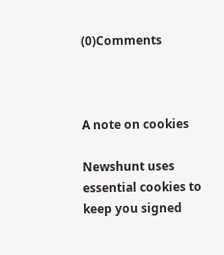(0)Comments



A note on cookies

Newshunt uses essential cookies to keep you signed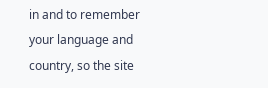in and to remember your language and country, so the site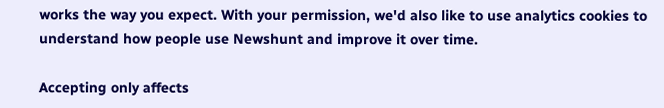works the way you expect. With your permission, we'd also like to use analytics cookies to understand how people use Newshunt and improve it over time.

Accepting only affects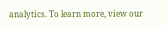analytics. To learn more, view our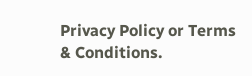Privacy Policy or Terms & Conditions.